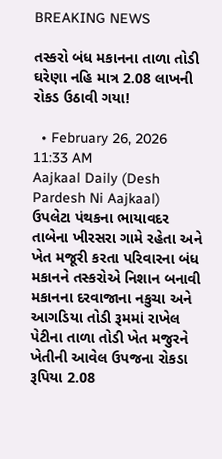BREAKING NEWS

તસ્કરો બંધ મકાનના તાળા તોડી ઘરેણા નહિ માત્ર 2.08 લાખની રોકડ ઉઠાવી ગયા!

  • February 26, 2026 11:33 AM
Aajkaal Daily (Desh Pardesh Ni Aajkaal)
ઉપલેટા પંથકના ભાયાવદર તાબેના ખીરસરા ગામે રહેતા અને ખેત મજૂરી કરતા પરિવારના બંધ મકાનને તસ્કરોએ નિશાન બનાવી મકાનના દરવાજાના નકુચા અને આગડિયા તોડી રૂમમાં રાખેલ પેટીના તાળા તોડી ખેત મજુરને ખેતીની આવેલ ઉપજના રોકડા રૂપિયા 2.08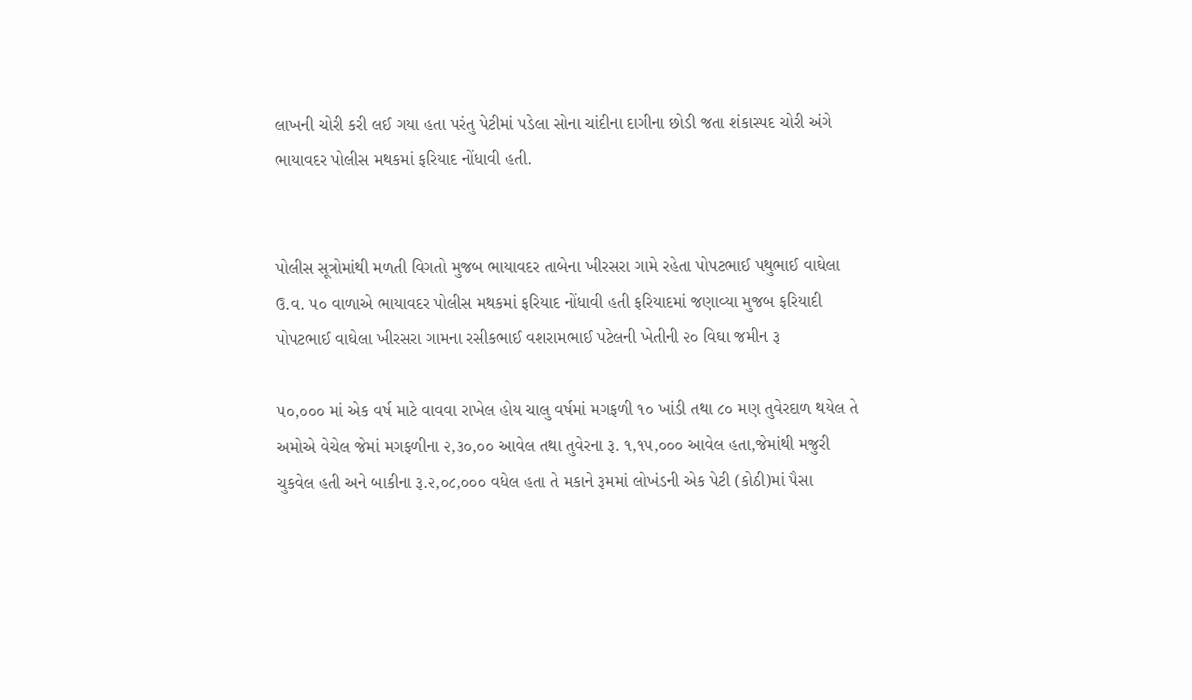લાખની ચોરી કરી લઈ ગયા હતા પરંતુ પેટીમાં પડેલા સોના ચાંદીના દાગીના છોડી જતા શંકાસ્પદ ચોરી અંગે ભાયાવદર પોલીસ મથકમાં ફરિયાદ નોંધાવી હતી.


પોલીસ સૂત્રોમાંથી મળતી વિગતો મુજબ ભાયાવદર તાબેના ખીરસરા ગામે રહેતા પોપટભાઈ પથુભાઈ વાઘેલા ઉ.વ. ૫૦ વાળાએ ભાયાવદર પોલીસ મથકમાં ફરિયાદ નોંધાવી હતી ફરિયાદમાં જણાવ્યા મુજબ ફરિયાદી પોપટભાઈ વાઘેલા ખીરસરા ગામના રસીકભાઈ વશરામભાઈ પટેલની ખેતીની ૨૦ વિઘા જમીન રૂ

૫૦,૦૦૦ માં એક વર્ષ માટે વાવવા રાખેલ હોય ચાલુ વર્ષમાં મગફળી ૧૦ ખાંડી તથા ૮૦ મણ તુવેરદાળ થયેલ તે અમોએ વેચેલ જેમાં મગફળીના ૨,૩૦,૦૦ આવેલ તથા તુવેરના રૂ. ૧,૧૫,૦૦૦ આવેલ હતા,જેમાંથી મજુરી ચુકવેલ હતી અને બાકીના રૂ.૨,૦૮,૦૦૦ વધેલ હતા તે મકાને રૂમમાં લોખંડની એક પેટી (કોઠી)માં પૈસા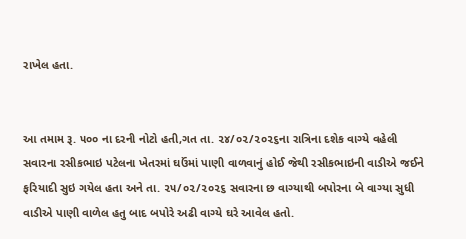રાખેલ હતા.


આ તમામ રૂ. ૫૦૦ ના દરની નોટો હતી,ગત તા. ૨૪/૦૨/૨૦૨૬ના રાત્રિના દશેક વાગ્યે વહેલી સવારના રસીકભાઇ પટેલના ખેતરમાં ઘઉંમાં પાણી વાળવાનું હોઈ જેથી રસીકભાઇની વાડીએ જઈને ફરિયાદી સુઇ ગયેલ હતા અને તા. ૨૫/૦૨/૨૦૨૬ સવારના છ વાગ્યાથી બપોરના બે વાગ્યા સુધી વાડીએ પાણી વાળેલ હતુ બાદ બપોરે અઢી વાગ્યે ઘરે આવેલ હતો.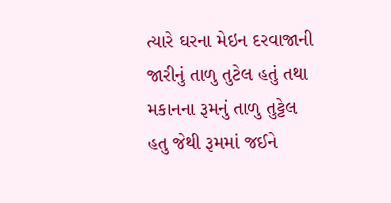ત્યારે ઘરના મેઇન દરવાજાની જારીનું તાળુ તુટેલ હતું તથા મકાનના રૂમનું તાળુ તુટ્ટેલ હતુ જેથી રૂમમાં જઈને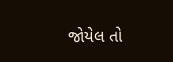જોયેલ તો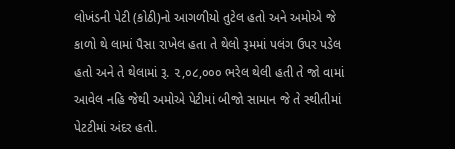લોખંડની પેટી (કોઠી)નો આગળીયો તુટેલ હતો અને અમોએ જે કાળો થે લામાં પૈસા રાખેલ હતા તે થેલો રૂમમાં પલંગ ઉપર પડેલ હતો અને તે થેલામાં રૂ. ૨,૦૮,૦૦૦ ભરેલ થેલી હતી તે જો વામાં આવેલ નહિ જેથી અમોએ પેટીમાં બીજો સામાન જે તે સ્થીતીમાં પેટટીમાં અંદર હતો.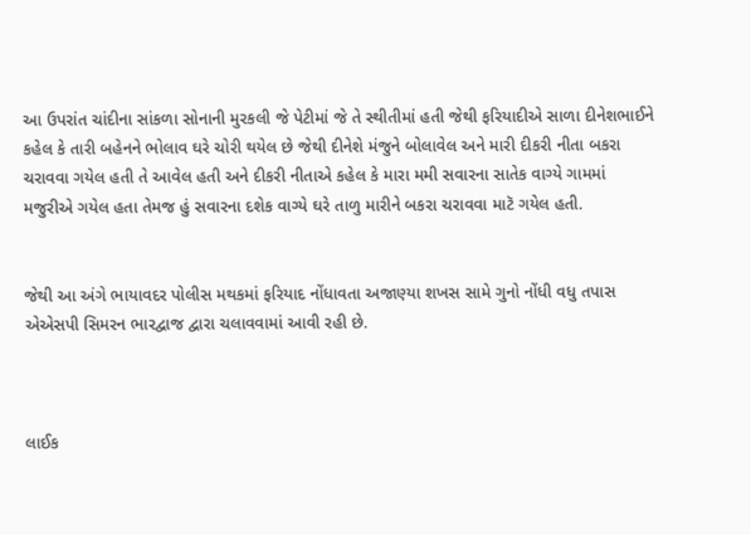આ ઉપરાંત ચાંદીના સાંકળા સોનાની મુરકલી જે પેટીમાં જે તે સ્થીતીમાં હતી જેથી ફરિયાદીએ સાળા દીનેશભાઈને કહેલ કે તારી બહેનને ભોલાવ ઘરે ચોરી થયેલ છે જેથી દીનેશે મંજુને બોલાવેલ અને મારી દીકરી નીતા બકરા ચરાવવા ગયેલ હતી તે આવેલ હતી અને દીકરી નીતાએ કહેલ કે મારા મમી સવારના સાતેક વાગ્યે ગામમાં મજુરીએ ગયેલ હતા તેમજ હું સવારના દશેક વાગ્યે ઘરે તાળુ મારીને બકરા ચરાવવા માટૅ ગયેલ હતી.


જેથી આ અંગે ભાયાવદર પોલીસ મથકમાં ફરિયાદ નોંધાવતા અજાણ્યા શખસ સામે ગુનો નોંધી વધુ તપાસ એએસપી સિમરન ભારદ્વાજ દ્વારા ચલાવવામાં આવી રહી છે.



લાઈક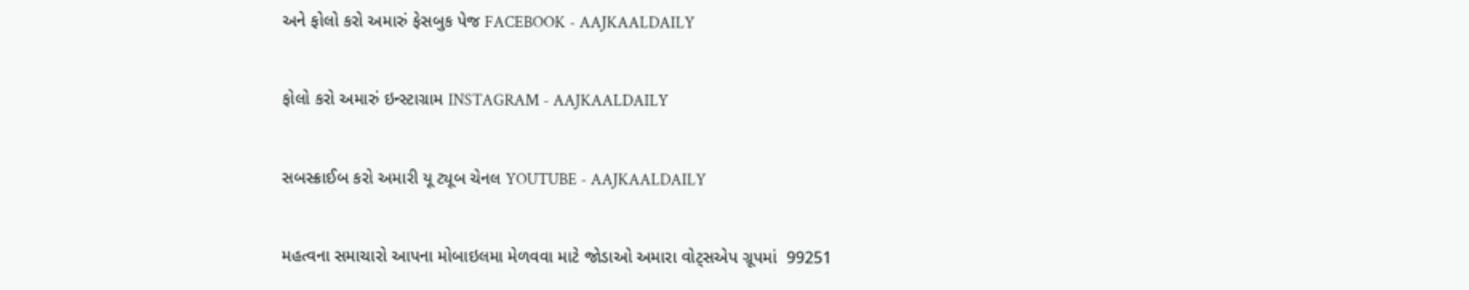અને ફોલો કરો અમારું ફેસબુક પેજ FACEBOOK - AAJKAALDAILY


ફોલો કરો અમારું ઇન્સ્ટાગ્રામ INSTAGRAM - AAJKAALDAILY


સબસ્ક્રાઈબ કરો અમારી યૂ ટ્યૂબ ચેનલ YOUTUBE - AAJKAALDAILY


મહત્વના સમાચારો આપના મોબાઇલમા મેળવવા માટે જોડાઓ અમારા વોટ્સએપ ગ્રૂપમાં  99251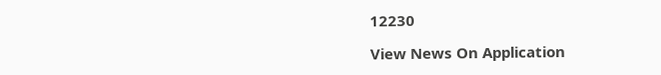12230

View News On Application